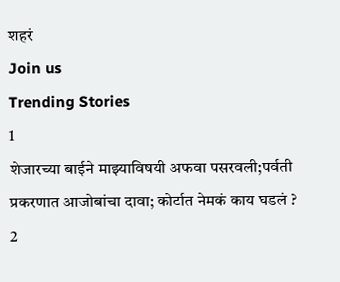शहरं
Join us
Trending Stories
1
शेजारच्या बाईने माझ्याविषयी अफवा पसरवली;पर्वती प्रकरणात आजोबांचा दावा; कोर्टात नेमकं काय घडलं ?
2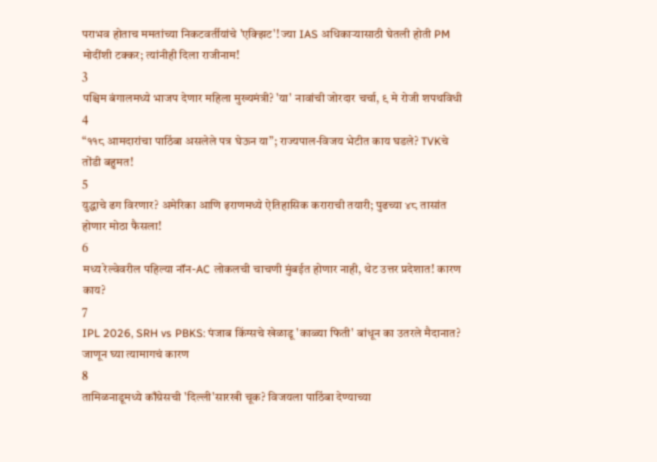पराभव होताच ममतांच्या निकटवर्तीयांचे 'एक्झिट'! ज्या IAS अधिकाऱ्यासाठी घेतली होती PM मोदींशी टक्कर; त्यांनीही दिला राजीनाम!
3
पश्चिम बंगालमध्ये भाजप देणार महिला मुख्यमंत्री? 'या' नावांची जोरदार चर्चा, ९ मे रोजी शपथविधी
4
“११८ आमदारांचा पाठिंबा असलेले पत्र घेऊन या”; राज्यपाल-विजय भेटीत काय घडले? TVKचे तोंडी बहुमत!
5
युद्धाचे ढग विरणार? अमेरिका आणि इराणमध्ये ऐतिहासिक कराराची तयारी; पुढच्या ४८ तासांत होणार मोठा फैसला!
6
मध्य रेल्वेवरील पहिल्या नॉन-AC लोकलची चाचणी मुंबईत होणार नाही, थेट उत्तर प्रदेशात! कारण काय?
7
IPL 2026, SRH vs PBKS: पंजाब किंग्सचे खेळाडू 'काळ्या फिती' बांधून का उतरले मैदानात? जाणून घ्या त्यामागचं कारण
8
तामिळनाडूमध्ये काँग्रेसची 'दिल्ली'सारखी चूक? विजयला पाठिंबा देण्याच्या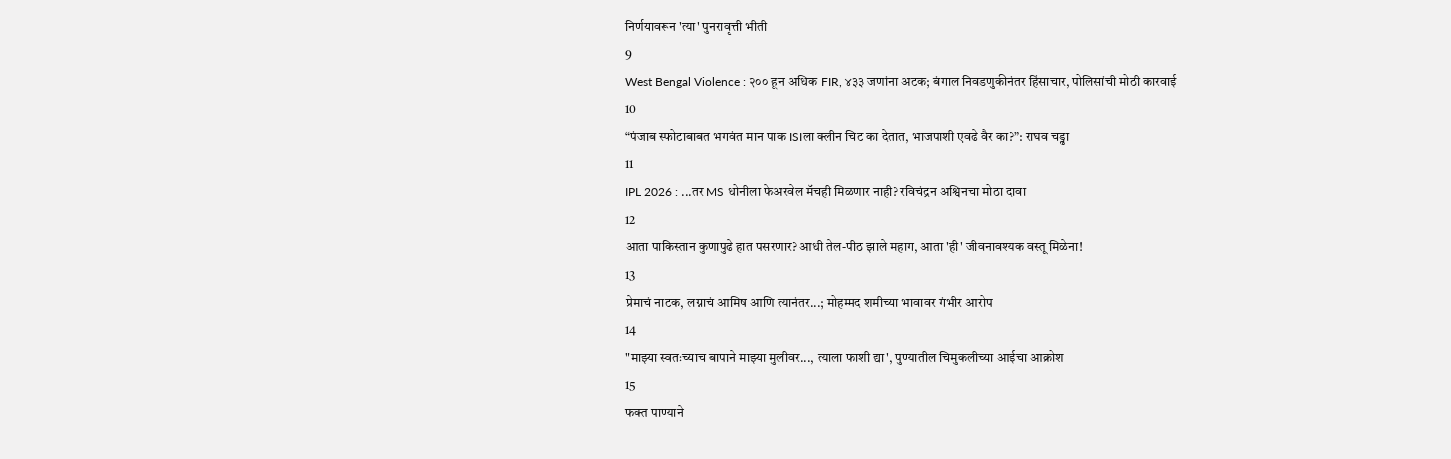निर्णयावरून 'त्या' पुनरावृत्ती भीती
9
West Bengal Violence : २०० हून अधिक FIR, ४३३ जणांना अटक; बंगाल निवडणुकीनंतर हिंसाचार, पोलिसांची मोठी कारवाई
10
“पंजाब स्फोटाबाबत भगवंत मान पाक ISIला क्लीन चिट का देतात, भाजपाशी एवढे वैर का?”: राघव चड्ढा
11
IPL 2026 : ...तर MS धोनीला फेअरवेल मॅचही मिळणार नाही? रविचंद्रन अश्विनचा मोठा दावा
12
आता पाकिस्तान कुणापुढे हात पसरणार? आधी तेल-पीठ झाले महाग, आता 'ही' जीवनावश्यक वस्तू मिळेना!
13
प्रेमाचं नाटक, लग्नाचं आमिष आणि त्यानंतर...; मोहम्मद शमीच्या भावावर गंभीर आरोप
14
"माझ्या स्वतःच्याच बापाने माझ्या मुलीवर..., त्याला फाशी द्या', पुण्यातील चिमुकलीच्या आईचा आक्रोश
15
फक्त पाण्याने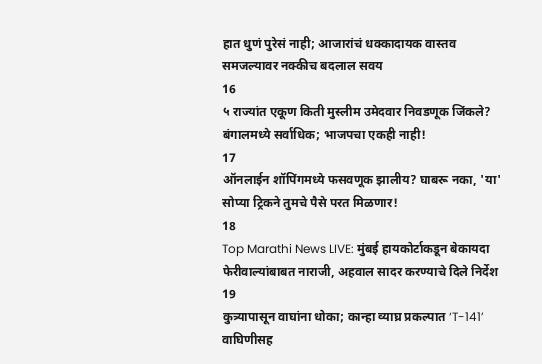हात धुणं पुरेसं नाही; आजारांचं धक्कादायक वास्तव समजल्यावर नक्कीच बदलाल सवय
16
५ राज्यांत एकूण किती मुस्लीम उमेदवार निवडणूक जिंकले? बंगालमध्ये सर्वाधिक; भाजपचा एकही नाही!
17
ऑनलाईन शॉपिंगमध्ये फसवणूक झालीय? घाबरू नका, 'या' सोप्या ट्रिकने तुमचे पैसे परत मिळणार!
18
Top Marathi News LIVE: मुंबई हायकोर्टाकडून बेकायदा फेरीवाल्यांबाबत नाराजी, अहवाल सादर करण्याचे दिले निर्देश
19
कुत्र्यापासून वाघांना धोका; कान्हा व्याघ्र प्रकल्पात ‘T-141’ वाघिणीसह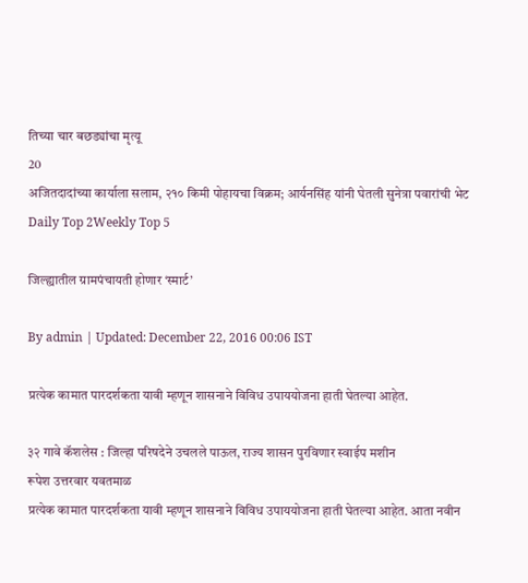तिच्या चार बछड्यांचा मृत्यू
20
अजितदादांच्या कार्याला सलाम, २१० किमी पोहायचा विक्रम; आर्यनसिंह यांनी घेतली सुनेत्रा पवारांची भेट
Daily Top 2Weekly Top 5

जिल्ह्यातील ग्रामपंचायती होणार ‘स्मार्ट’

By admin | Updated: December 22, 2016 00:06 IST

प्रत्येक कामात पारदर्शकता यावी म्हणून शासनाने विविध उपाययोजना हाती घेतल्या आहेत.

३२ गावे कॅशलेस : जिल्हा परिषदेने उचलले पाऊल, राज्य शासन पुरविणार स्वाईप मशीन
रूपेश उत्तरवार यवतमाळ
प्रत्येक कामात पारदर्शकता यावी म्हणून शासनाने विविध उपाययोजना हाती घेतल्या आहेत. आता नवीन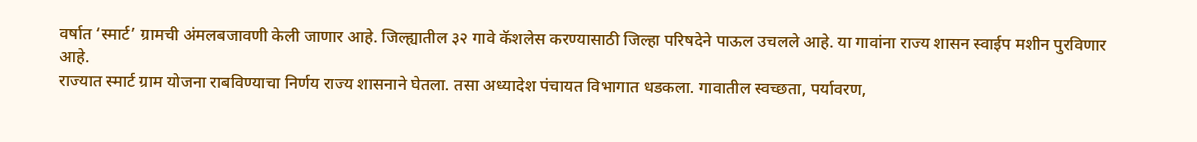वर्षात ‘स्मार्ट’ ग्रामची अंमलबजावणी केली जाणार आहे. जिल्ह्यातील ३२ गावे कॅशलेस करण्यासाठी जिल्हा परिषदेने पाऊल उचलले आहे. या गावांना राज्य शासन स्वाईप मशीन पुरविणार आहे.
राज्यात स्मार्ट ग्राम योजना राबविण्याचा निर्णय राज्य शासनाने घेतला. तसा अध्यादेश पंचायत विभागात धडकला. गावातील स्वच्छता, पर्यावरण,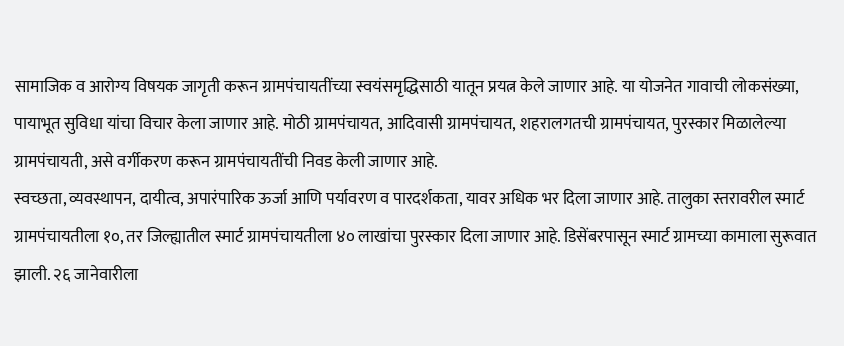सामाजिक व आरोग्य विषयक जागृती करून ग्रामपंचायतींच्या स्वयंसमृद्धिसाठी यातून प्रयत्न केले जाणार आहे. या योजनेत गावाची लोकसंख्या, पायाभूत सुविधा यांचा विचार केला जाणार आहे. मोठी ग्रामपंचायत, आदिवासी ग्रामपंचायत, शहरालगतची ग्रामपंचायत, पुरस्कार मिळालेल्या ग्रामपंचायती, असे वर्गीकरण करून ग्रामपंचायतींची निवड केली जाणार आहे.
स्वच्छता, व्यवस्थापन, दायीत्व, अपारंपारिक ऊर्जा आणि पर्यावरण व पारदर्शकता, यावर अधिक भर दिला जाणार आहे. तालुका स्तरावरील स्मार्ट ग्रामपंचायतीला १०, तर जिल्ह्यातील स्मार्ट ग्रामपंचायतीला ४० लाखांचा पुरस्कार दिला जाणार आहे. डिसेंबरपासून स्मार्ट ग्रामच्या कामाला सुरूवात झाली. २६ जानेवारीला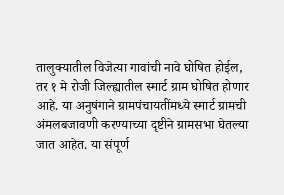तालुक्यातील विजेत्या गावांची नावे घोषित होईल, तर १ मे रोजी जिल्ह्यातील स्मार्ट ग्राम घोषित होणार आहे. या अनुषंगाने ग्रामपंचायतींमध्ये स्मार्ट ग्रामची अंमलबजावणी करण्याच्या दृष्टीने ग्रामसभा घेतल्या जात आहेत. या संपूर्ण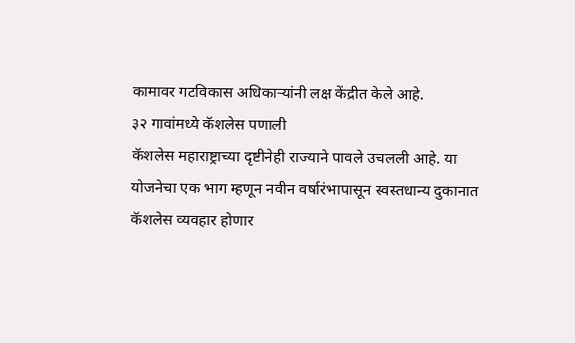कामावर गटविकास अधिकाऱ्यांनी लक्ष केंद्रीत केले आहे.
३२ गावांमध्ये कॅशलेस पणाली
कॅशलेस महाराष्ट्राच्या दृष्टीनेही राज्याने पावले उचलली आहे. या योजनेचा एक भाग म्हणून नवीन वर्षारंभापासून स्वस्तधान्य दुकानात कॅशलेस व्यवहार होणार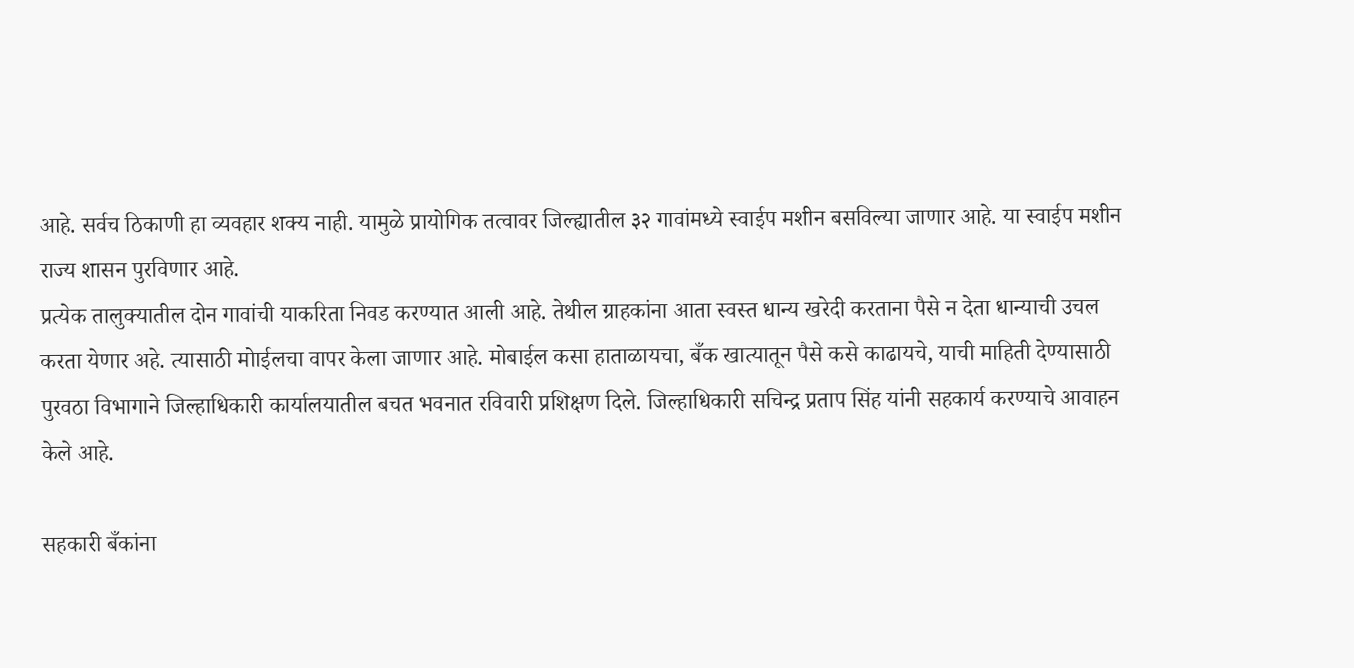आहे. सर्वच ठिकाणी हा व्यवहार शक्य नाही. यामुळे प्रायोगिक तत्वावर जिल्ह्यातील ३२ गावांमध्ये स्वाईप मशीन बसविल्या जाणार आहे. या स्वाईप मशीन राज्य शासन पुरविणार आहे.
प्रत्येक तालुक्यातील दोन गावांची याकरिता निवड करण्यात आली आहे. तेथील ग्राहकांना आता स्वस्त धान्य खरेदी करताना पैसे न देता धान्याची उचल करता येणार अहे. त्यासाठी मोाईलचा वापर केला जाणार आहे. मोबाईल कसा हाताळायचा, बँक खात्यातून पैसे कसे काढायचे, याची माहिती देण्यासाठी पुरवठा विभागाने जिल्हाधिकारी कार्यालयातील बचत भवनात रविवारी प्रशिक्षण दिले. जिल्हाधिकारी सचिन्द्र प्रताप सिंह यांनी सहकार्य करण्याचे आवाहन केले आहे.

सहकारी बँकांना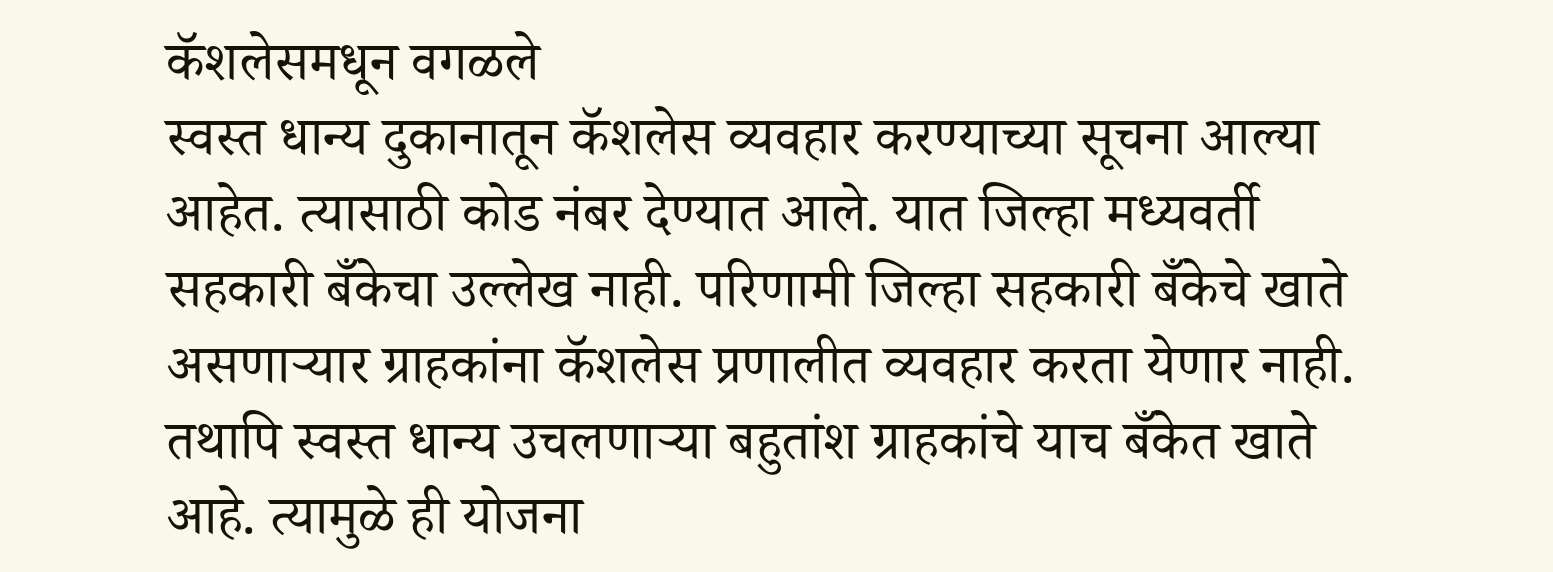कॅशलेसमधून वगळले
स्वस्त धान्य दुकानातून कॅशलेस व्यवहार करण्याच्या सूचना आल्या आहेत. त्यासाठी कोड नंबर देण्यात आले. यात जिल्हा मध्यवर्ती सहकारी बँकेचा उल्लेख नाही. परिणामी जिल्हा सहकारी बँकेचे खाते असणाऱ्यार ग्राहकांना कॅशलेस प्रणालीत व्यवहार करता येणार नाही. तथापि स्वस्त धान्य उचलणाऱ्या बहुतांश ग्राहकांचे याच बँकेत खाते आहे. त्यामुळे ही योजना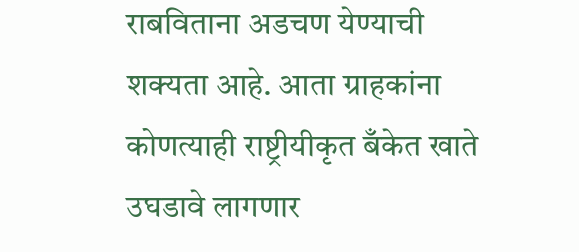राबविताना अडचण येण्याची शक्यता आहे. आता ग्राहकांना कोणत्याही राष्ट्रीयीकृत बँकेत खाते उघडावे लागणार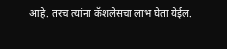आहे. तरच त्यांना कॅशलेसचा लाभ घेता येईल.